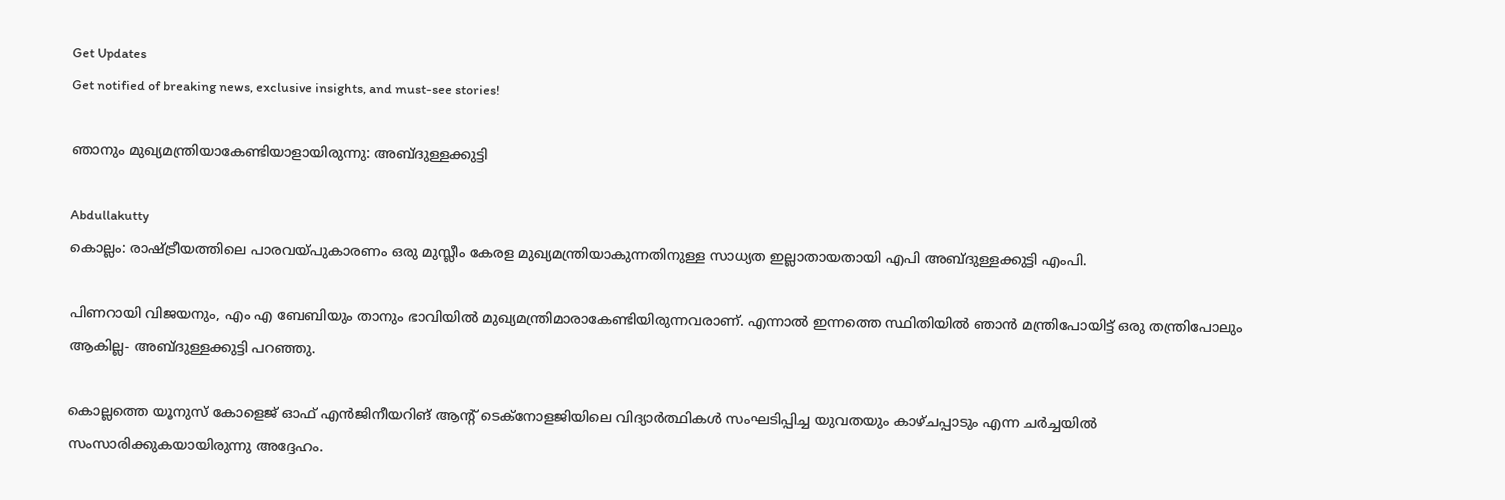Get Updates
Get notified of breaking news, exclusive insights, and must-see stories!

ഞാനും മുഖ്യമന്ത്രിയാകേണ്ടിയാളായിരുന്നു: അബ്ദുള്ളക്കുട്ടി

Abdullakutty
കൊല്ലം: രാഷ്‌‌ട്രീയത്തിലെ പാരവയ്‌പുകാരണം ഒരു മുസ്ലീം കേരള മുഖ്യമന്ത്രിയാകുന്നതിനുള്ള സാധ്യത ഇല്ലാതായതായി എപി അബ്ദുള്ളക്കുട്ടി എംപി.

പിണറായി വിജയനും, എം എ ബേബിയും താനും ഭാവിയില്‍ മുഖ്യമന്ത്രിമാരാകേണ്ടിയിരുന്നവരാണ്‌. എന്നാല്‍ ഇന്നത്തെ സ്ഥിതിയില്‍ ഞാന്‍ മന്ത്രിപോയിട്ട്‌ ഒരു തന്ത്രിപോലും ആകില്ല- അബ്ദുള്ളക്കുട്ടി പറഞ്ഞു.

കൊല്ലത്തെ യൂനുസ്‌ കോളെജ്‌ ഓഫ്‌ എന്‍ജിനീയറിങ്‌ ആന്റ്‌ ടെക്‌നോളജിയിലെ വിദ്യാര്‍ത്ഥികള്‍ സംഘടിപ്പിച്ച യുവതയും കാഴ്‌ചപ്പാടും എന്ന ചര്‍ച്ചയില്‍ സംസാരിക്കുകയായിരുന്നു അദ്ദേഹം.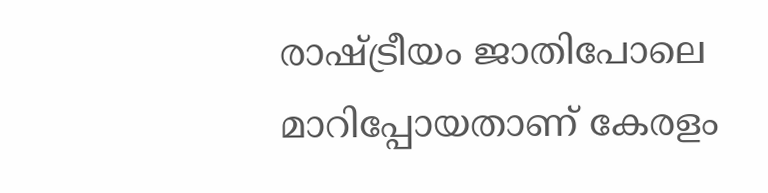രാഷ്ട്രീയം ജാതിപോലെ മാറിപ്പോയതാണ്‌ കേരളം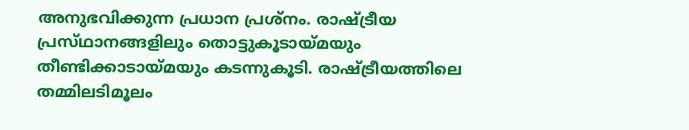അനുഭവിക്കുന്ന പ്രധാന പ്രശ്‌നം. രാഷ്ട്രീയ പ്രസ്‌ഥാനങ്ങളിലും തൊട്ടുകൂടായ്‌മയും തീണ്ടിക്കാടായ്‌മയും കടന്നുകൂടി. രാഷ്ട്രീയത്തിലെ തമ്മിലടിമൂലം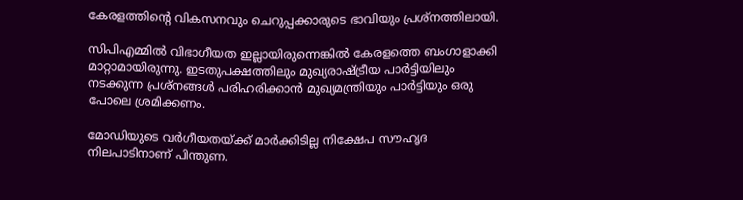കേരളത്തിന്റെ വികസനവും ചെറുപ്പക്കാരുടെ ഭാവിയും പ്രശ്‌നത്തിലായി.

സിപിഎമ്മില്‍ വിഭാഗീയത ഇല്ലായിരുന്നെങ്കില്‍ കേരളത്തെ ബംഗാളാക്കി മാറ്റാമായിരുന്നു. ഇടതുപക്ഷത്തിലും മുഖ്യരാഷ്ട്രീയ പാര്‍ട്ടിയിലും നടക്കുന്ന പ്രശ്‌നങ്ങള്‍ പരിഹരിക്കാന്‍ മുഖ്യമന്ത്രിയും പാര്‍ട്ടിയും ഒരു പോലെ ശ്രമിക്കണം.

മോഡിയുടെ വര്‍ഗീയതയ്‌ക്ക്‌ മാര്‍ക്കിടില്ല നിക്ഷേപ സൗഹൃദ നിലപാടിനാണ്‌ പിന്തുണ.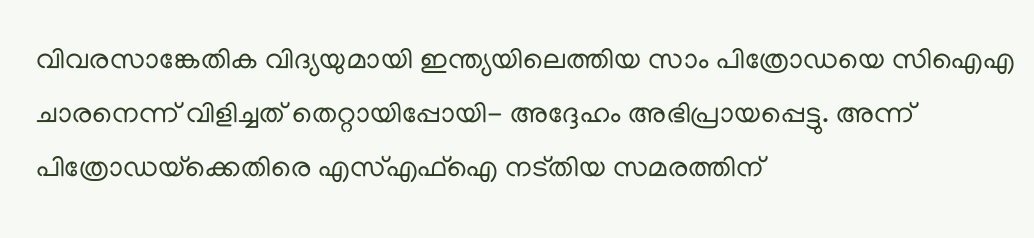വിവരസാങ്കേതിക വിദ്യയുമായി ഇന്ത്യയിലെത്തിയ സാം പിത്രോഡയെ സിഐഎ ചാരനെന്ന്‌ വിളിച്ചത്‌ തെറ്റായിപ്പോയി- അദ്ദേഹം അഭിപ്രായപ്പെട്ടു. അന്ന്‌ പിത്രോഡയ്‌ക്കെതിരെ എസ്‌എഫ്‌ഐ നട്‌തിയ സമരത്തിന്‌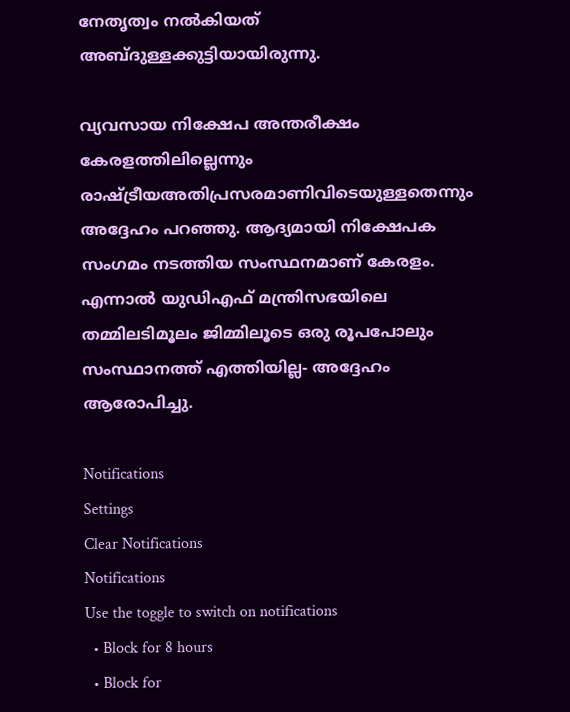നേതൃത്വം നല്‍കിയത്‌ അബ്ദുള്ളക്കുട്ടിയായിരുന്നു.

വ്യവസായ നിക്ഷേപ അന്തരീക്ഷം കേരളത്തിലില്ലെന്നും രാഷ്ട്രീയഅതിപ്രസരമാണിവിടെയുള്ളതെന്നും അദ്ദേഹം പറഞ്ഞു. ആദ്യമായി നിക്ഷേപക സംഗമം നടത്തിയ സംസ്ഥനമാണ്‌ കേരളം. എന്നാല്‍ യുഡിഎഫ്‌ മന്ത്രിസഭയിലെ തമ്മിലടിമൂലം ജിമ്മിലൂടെ ഒരു രൂപപോലും സംസ്ഥാനത്ത്‌ എത്തിയില്ല- അദ്ദേഹം ആരോപിച്ചു.

Notifications
Settings
Clear Notifications
Notifications
Use the toggle to switch on notifications
  • Block for 8 hours
  • Block for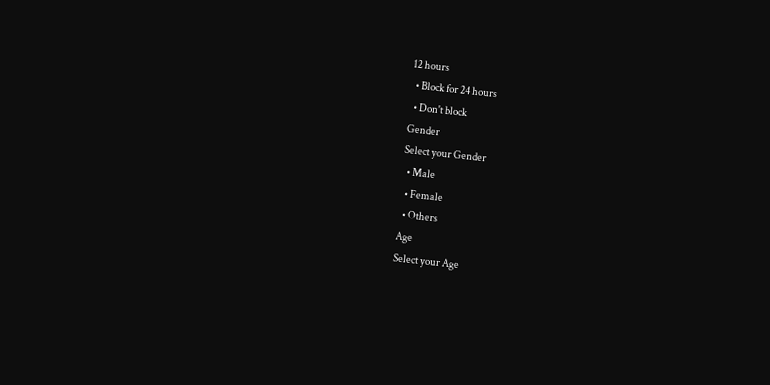12 hours
  • Block for 24 hours
  • Don't block
Gender
Select your Gender
  • Male
  • Female
  • Others
Age
Select your Age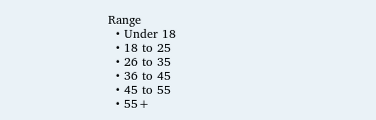Range
  • Under 18
  • 18 to 25
  • 26 to 35
  • 36 to 45
  • 45 to 55
  • 55+